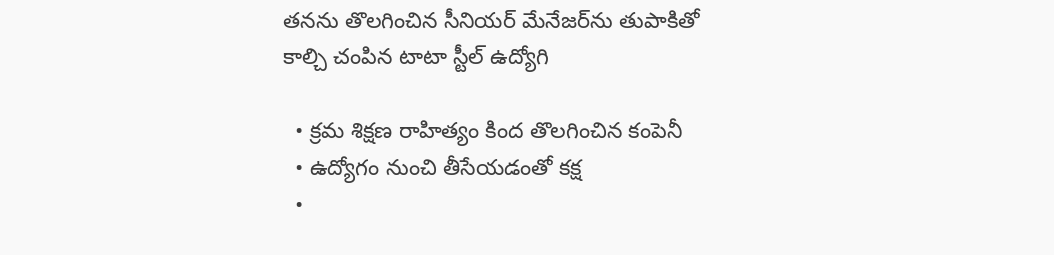తనను తొలగించిన సీనియర్ మేనేజర్‌ను తుపాకితో కాల్చి చంపిన టాటా స్టీల్ ఉద్యోగి

  • క్రమ శిక్షణ రాహిత్యం కింద తొలగించిన కంపెనీ
  • ఉద్యోగం నుంచి తీసేయడంతో కక్ష
  •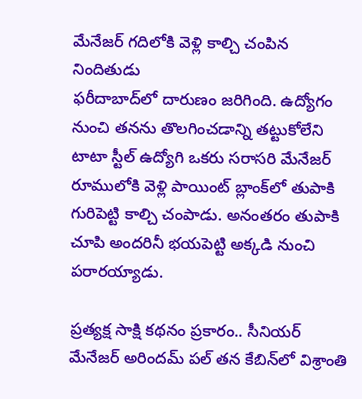మేనేజర్ గదిలోకి వెళ్లి కాల్చి చంపిన నిందితుడు
ఫరీదాబాద్‌లో దారుణం జరిగింది. ఉద్యోగం నుంచి తనను తొలగించడాన్ని తట్టుకోలేని టాటా స్టీల్ ఉద్యోగి ఒకరు సరాసరి మేనేజర్ రూములోకి వెళ్లి పాయింట్ బ్లాంక్‌లో తుపాకి గురిపెట్టి కాల్చి చంపాడు. అనంతరం తుపాకి చూపి అందరినీ భయపెట్టి అక్కడి నుంచి పరారయ్యాడు.

ప్రత్యక్ష సాక్షి కథనం ప్రకారం.. సీనియర్ మేనేజర్ అరిందమ్ పల్ తన కేబిన్‌లో విశ్రాంతి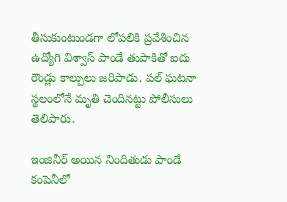తీసుకుంటుండగా లోపలికి ప్రవేశించిన ఉద్యోగి విశ్వాస్ పాండే తుపాకితో ఐదు రౌండ్లు కాల్పులు జరిపాడు. పల్ ఘటనా స్థలంలోనే మృతి చెందినట్టు పోలీసులు తెలిపారు.

ఇంజినీర్ అయిన నిందితుడు పాండే కంపెనీలో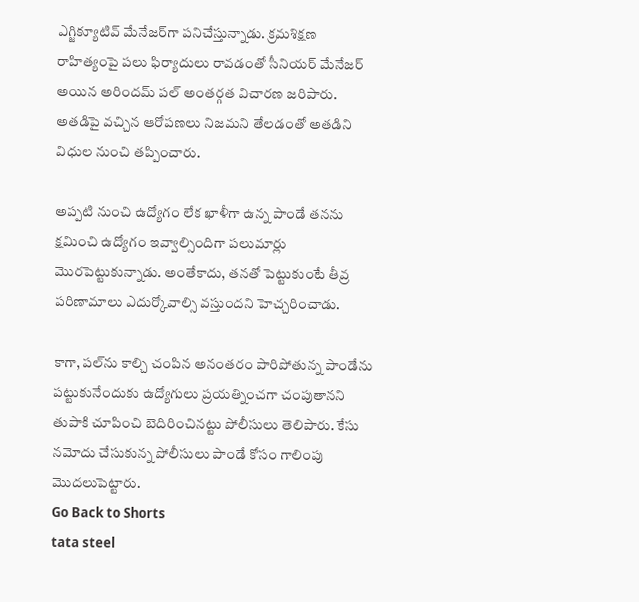ఎగ్జిక్యూటివ్ మేనేజర్‌గా పనిచేస్తున్నాడు. క్రమశిక్షణ రాహిత్యంపై పలు ఫిర్యాదులు రావడంతో సీనియర్ మేనేజర్ అయిన అరిందమ్ పల్ అంతర్గత విచారణ జరిపారు. అతడిపై వచ్చిన ఆరోపణలు నిజమని తేలడంతో అతడిని విధుల నుంచి తప్పించారు.

అప్పటి నుంచి ఉద్యోగం లేక ఖాళీగా ఉన్న పాండే తనను క్షమించి ఉద్యోగం ఇవ్వాల్సిందిగా పలుమార్లు మొరపెట్టుకున్నాడు. అంతేకాదు, తనతో పెట్టుకుంటే తీవ్ర పరిణామాలు ఎదుర్కోవాల్సి వస్తుందని హెచ్చరించాడు.

కాగా, పల్‌ను కాల్చి చంపిన అనంతరం పారిపోతున్న పాండేను పట్టుకునేందుకు ఉద్యోగులు ప్రయత్నించగా చంపుతానని తుపాకి చూపించి బెదిరించినట్టు పోలీసులు తెలిపారు. కేసు నమోదు చేసుకున్న పోలీసులు పాండే కోసం గాలింపు మొదలుపెట్టారు.
Go Back to Shorts
tata steel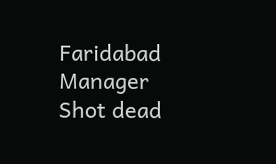Faridabad
Manager
Shot dead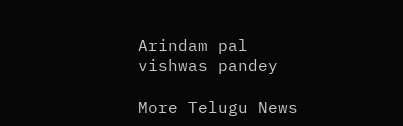Arindam pal
vishwas pandey

More Telugu News